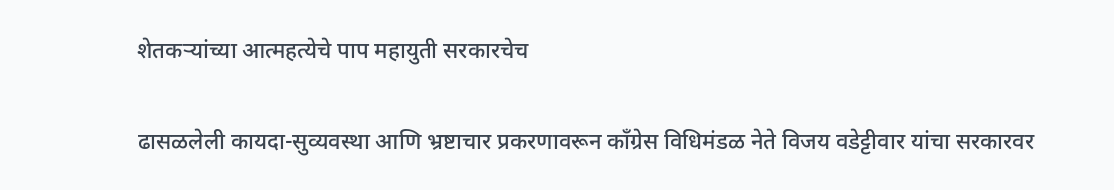शेतकऱ्यांच्या आत्महत्येचे पाप महायुती सरकारचेच

ढासळलेली कायदा-सुव्यवस्था आणि भ्रष्टाचार प्रकरणावरून काँग्रेस विधिमंडळ नेते विजय वडेट्टीवार यांचा सरकारवर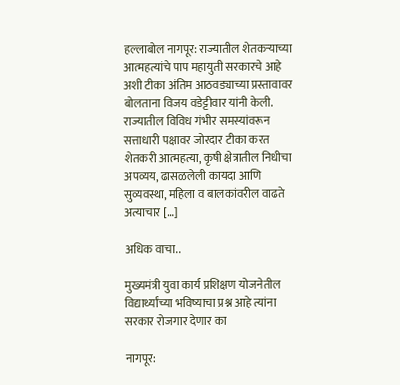हल्लाबोल नागपूर: राज्यातील शेतकऱ्याच्या आत्महत्यांचे पाप महायुती सरकारचे आहे अशी टीका अंतिम आठवड्याच्या प्रस्तावावर बोलताना विजय वडेट्टीवार यांनी केली. राज्यातील विविध गंभीर समस्यांवरून सत्ताधारी पक्षावर जोरदार टीका करत शेतकरी आत्महत्या, कृषी क्षेत्रातील निधीचा अपव्यय, ढासळलेली कायदा आणि सुव्यवस्था, महिला व बालकांवरील वाढते अत्याचार […]

अधिक वाचा..

मुख्यमंत्री युवा कार्य प्रशिक्षण योजनेतील विद्यार्थ्यांच्या भविष्याचा प्रश्न आहे त्यांना सरकार रोजगार देणार का

नागपूर: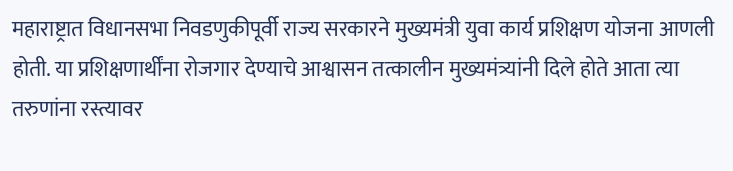महाराष्ट्रात विधानसभा निवडणुकीपूर्वी राज्य सरकारने मुख्यमंत्री युवा कार्य प्रशिक्षण योजना आणली होती. या प्रशिक्षणार्थींना रोजगार देण्याचे आश्वासन तत्कालीन मुख्यमंत्र्यांनी दिले होते आता त्या तरुणांना रस्त्यावर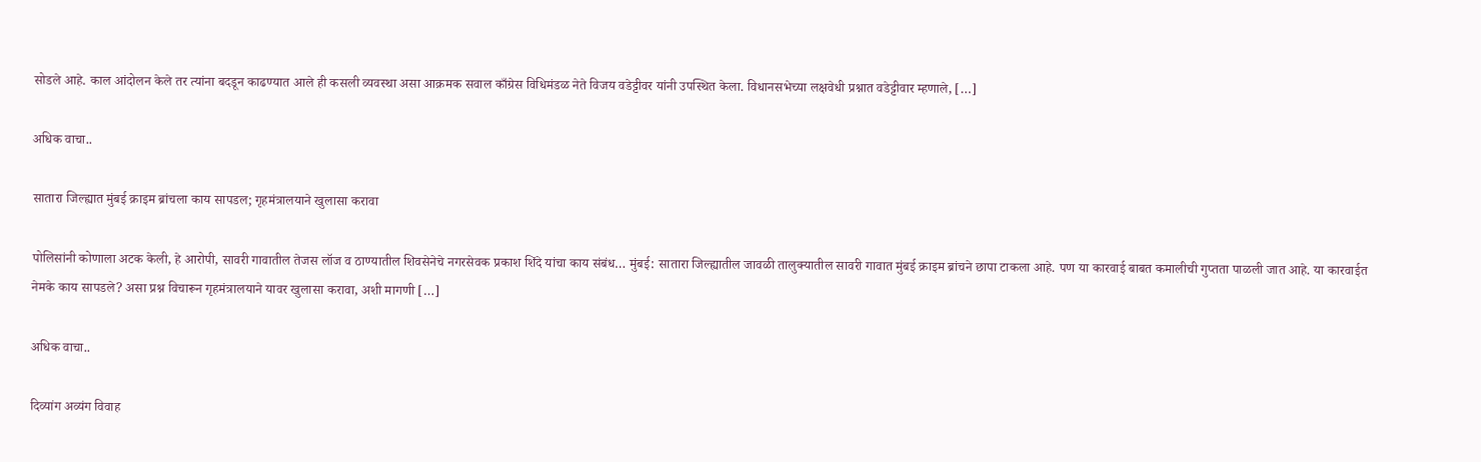सोडले आहे. काल आंदोलन केले तर त्यांना बदडून काढण्यात आले ही कसली व्यवस्था असा आक्रमक सवाल काँग्रेस विधिमंडळ नेते विजय वडेट्टीवर यांनी उपस्थित केला. विधानसभेच्या लक्षवेधी प्रश्नात वडेट्टीवार म्हणाले, […]

अधिक वाचा..

सातारा जिल्ह्यात मुंबई क्राइम ब्रांचला काय सापडल; गृहमंत्रालयाने खुलासा करावा

पोलिसांनी कोणाला अटक केली, हे आरोपी, सावरी गावातील तेजस लॉज व ठाण्यातील शिवसेनेचे नगरसेवक प्रकाश शिंदे यांचा काय संबंध… मुंबई: सातारा जिल्ह्यातील जावळी तालुक्यातील सावरी गावात मुंबई क्राइम ब्रांचने छापा टाकला आहे. पण या कारवाई बाबत कमालीची गुप्तता पाळली जात आहे. या कारवाईत नेमके काय सापडले? असा प्रश्न विचारून गृहमंत्रालयाने यावर खुलासा करावा, अशी मागणी […]

अधिक वाचा..

दिव्यांग अव्यंग विवाह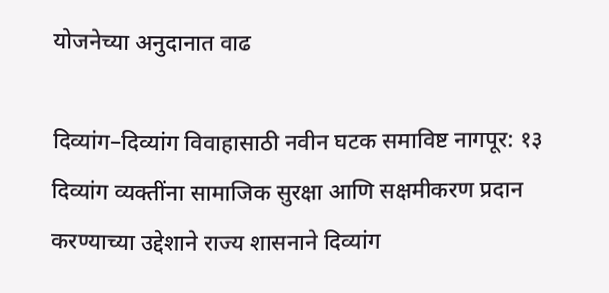योजनेच्या अनुदानात वाढ

दिव्यांग–दिव्यांग विवाहासाठी नवीन घटक समाविष्ट नागपूर: १३ दिव्यांग व्यक्तींना सामाजिक सुरक्षा आणि सक्षमीकरण प्रदान करण्याच्या उद्देशाने राज्य शासनाने दिव्यांग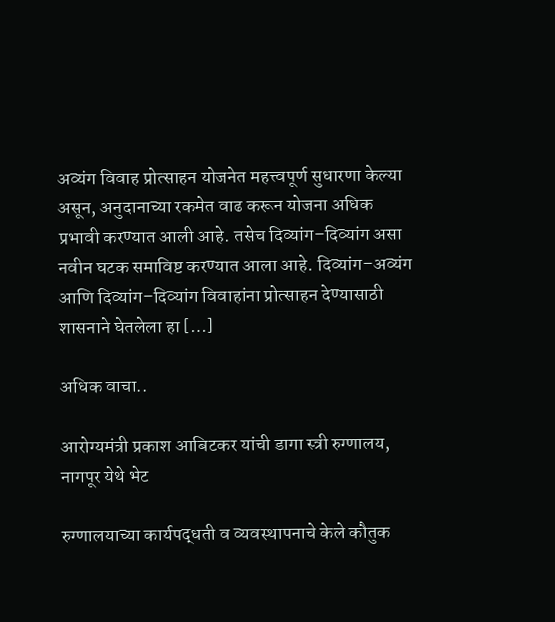अव्यंग विवाह प्रोत्साहन योजनेत महत्त्वपूर्ण सुधारणा केल्या असून, अनुदानाच्या रकमेत वाढ करून योजना अधिक प्रभावी करण्यात आली आहे. तसेच दिव्यांग–दिव्यांग असा नवीन घटक समाविष्ट करण्यात आला आहे. दिव्यांग–अव्यंग आणि दिव्यांग–दिव्यांग विवाहांना प्रोत्साहन देण्यासाठी शासनाने घेतलेला हा […]

अधिक वाचा..

आरोग्यमंत्री प्रकाश आबिटकर यांची डागा स्त्री रुग्णालय, नागपूर येथे भेट

रुग्णालयाच्या कार्यपद्धती व व्यवस्थापनाचे केले कौतुक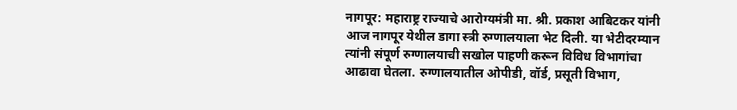नागपूर: महाराष्ट्र राज्याचे आरोग्यमंत्री मा. श्री. प्रकाश आबिटकर यांनी आज नागपूर येथील डागा स्त्री रुग्णालयाला भेट दिली. या भेटीदरम्यान त्यांनी संपूर्ण रुग्णालयाची सखोल पाहणी करून विविध विभागांचा आढावा घेतला. रुग्णालयातील ओपीडी, वॉर्ड, प्रसूती विभाग,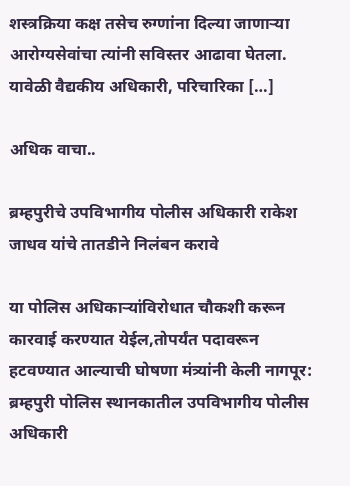शस्त्रक्रिया कक्ष तसेच रुग्णांना दिल्या जाणाऱ्या आरोग्यसेवांचा त्यांनी सविस्तर आढावा घेतला. यावेळी वैद्यकीय अधिकारी, परिचारिका […]

अधिक वाचा..

ब्रम्हपुरीचे उपविभागीय पोलीस अधिकारी राकेश जाधव यांचे तातडीने निलंबन करावे

या पोलिस अधिकाऱ्यांविरोधात चौकशी करून कारवाई करण्यात येईल,तोपर्यंत पदावरून हटवण्यात आल्याची घोषणा मंत्र्यांनी केली नागपूर: ब्रम्हपुरी पोलिस स्थानकातील उपविभागीय पोलीस अधिकारी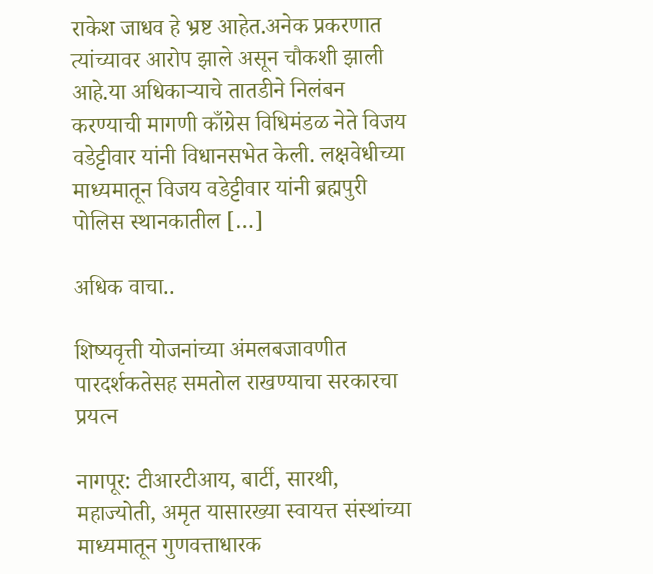राकेश जाधव हे भ्रष्ट आहेत.अनेक प्रकरणात त्यांच्यावर आरोप झाले असून चौकशी झाली आहे.या अधिकाऱ्याचे तातडीने निलंबन करण्याची मागणी काँग्रेस विधिमंडळ नेते विजय वडेट्टीवार यांनी विधानसभेत केली. लक्षवेधीच्या माध्यमातून विजय वडेट्टीवार यांनी ब्रह्मपुरी पोलिस स्थानकातील […]

अधिक वाचा..

शिष्यवृत्ती योजनांच्या अंमलबजावणीत पारदर्शकतेसह समतोल राखण्याचा सरकारचा प्रयत्न

नागपूर: टीआरटीआय, बार्टी, सारथी, महाज्योती, अमृत यासारख्या स्वायत्त संस्थांच्या माध्यमातून गुणवत्ताधारक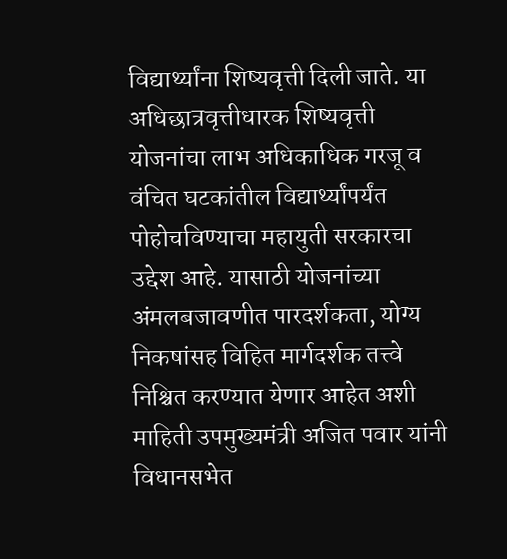विद्यार्थ्यांना शिष्यवृत्ती दिली जाते. या अधिछात्रवृत्तीधारक शिष्यवृत्ती योजनांचा लाभ अधिकाधिक गरजू व वंचित घटकांतील विद्यार्थ्यांपर्यंत पोहोचविण्याचा महायुती सरकारचा उद्देश आहे. यासाठी योजनांच्या अंमलबजावणीत पारदर्शकता, योग्य निकषांसह विहित मार्गदर्शक तत्त्वे निश्चित करण्यात येणार आहेत अशी माहिती उपमुख्यमंत्री अजित पवार यांनी विधानसभेत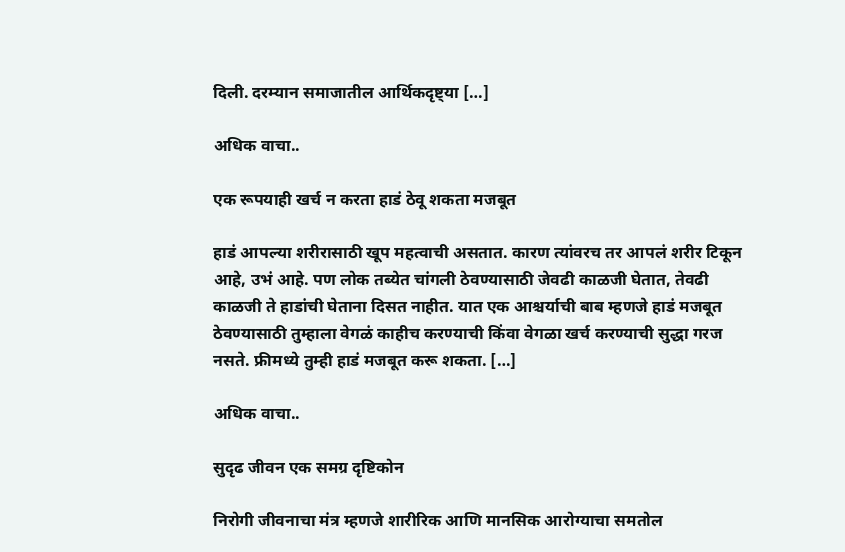दिली. दरम्यान समाजातील आर्थिकदृष्ट्या […]

अधिक वाचा..

एक रूपयाही खर्च न करता हाडं ठेवू शकता मजबूत

हाडं आपल्या शरीरासाठी खूप महत्वाची असतात. कारण त्यांवरच तर आपलं शरीर टिकून आहे, उभं आहे. पण लोक तब्येत चांगली ठेवण्यासाठी जेवढी काळजी घेतात, तेवढी काळजी ते हाडांची घेताना दिसत नाहीत. यात एक आश्चर्याची बाब म्हणजे हाडं मजबूत ठेवण्यासाठी तुम्हाला वेगळं काहीच करण्याची किंवा वेगळा खर्च करण्याची सुद्धा गरज नसते. फ्रीमध्ये तुम्ही हाडं मजबूत करू शकता. […]

अधिक वाचा..

सुदृढ जीवन एक समग्र दृष्टिकोन

निरोगी जीवनाचा मंत्र म्हणजे शारीरिक आणि मानसिक आरोग्याचा समतोल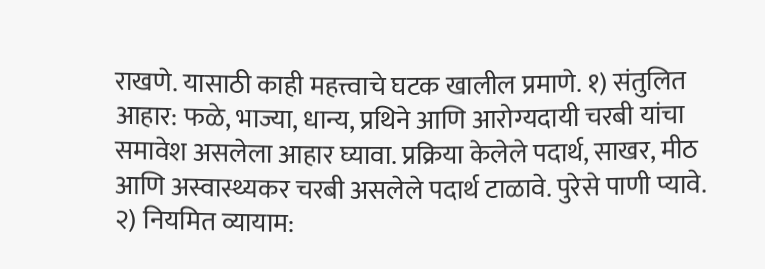राखणे. यासाठी काही महत्त्वाचे घटक खालील प्रमाणे. १) संतुलित आहार: फळे, भाज्या, धान्य, प्रथिने आणि आरोग्यदायी चरबी यांचा समावेश असलेला आहार घ्यावा. प्रक्रिया केलेले पदार्थ, साखर, मीठ आणि अस्वास्थ्यकर चरबी असलेले पदार्थ टाळावे. पुरेसे पाणी प्यावे. २) नियमित व्यायाम: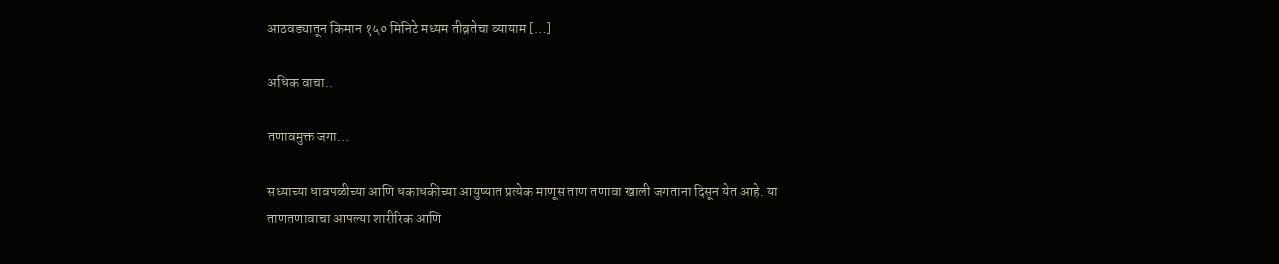आठवड्यातून किमान १५० मिनिटे मध्यम तीव्रतेचा व्यायाम […]

अधिक वाचा..

तणावमुक्त जगा…

सध्याच्या धावपळीच्या आणि धकाधकीच्या आयुष्यात प्रत्येक माणूस ताण तणावा खाली जगताना दिसून येत आहे. या ताणतणावाचा आपल्या शारीरिक आणि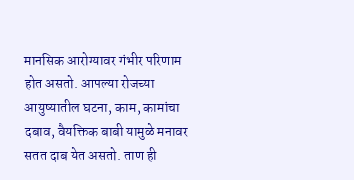मानसिक आरोग्यावर गंभीर परिणाम होत असतो. आपल्या रोजच्या आयुष्यातील घटना, काम, कामांचा दबाव, वैयक्तिक बाबी यामुळे मनावर सतत दाब येत असतो. ताण ही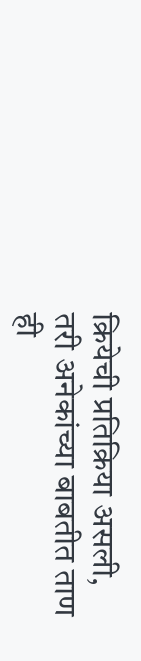क्रियेची प्रतिक्रिया असली, तरी अनेकांच्या बाबतीत ताण ही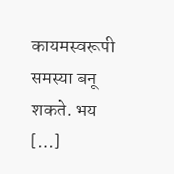कायमस्वरूपी समस्या बनू शकते. भय […]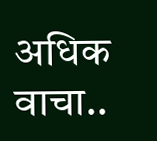अधिक वाचा..